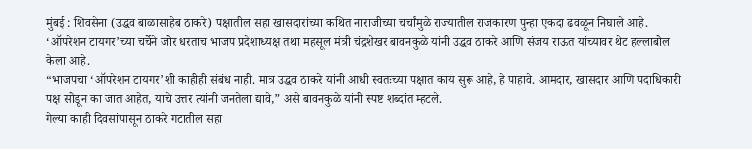मुंबई : शिवसेना (उद्धव बाळासाहेब ठाकरे) पक्षातील सहा खासदारांच्या कथित नाराजीच्या चर्चांमुळे राज्यातील राजकारण पुन्हा एकदा ढवळून निघाले आहे. ‘ऑपरेशन टायगर’च्या चर्चेने जोर धरताच भाजप प्रदेशाध्यक्ष तथा महसूल मंत्री चंद्रशेखर बावनकुळे यांनी उद्धव ठाकरे आणि संजय राऊत यांच्यावर थेट हल्लाबोल केला आहे.
“भाजपचा ‘ऑपरेशन टायगर’शी काहीही संबंध नाही. मात्र उद्धव ठाकरे यांनी आधी स्वतःच्या पक्षात काय सुरू आहे, हे पाहावे. आमदार, खासदार आणि पदाधिकारी पक्ष सोडून का जात आहेत, याचे उत्तर त्यांनी जनतेला द्यावे,” असे बावनकुळे यांनी स्पष्ट शब्दांत म्हटले.
गेल्या काही दिवसांपासून ठाकरे गटातील सहा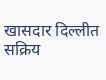खासदार दिल्लीत सक्रिय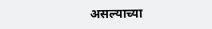असल्याच्या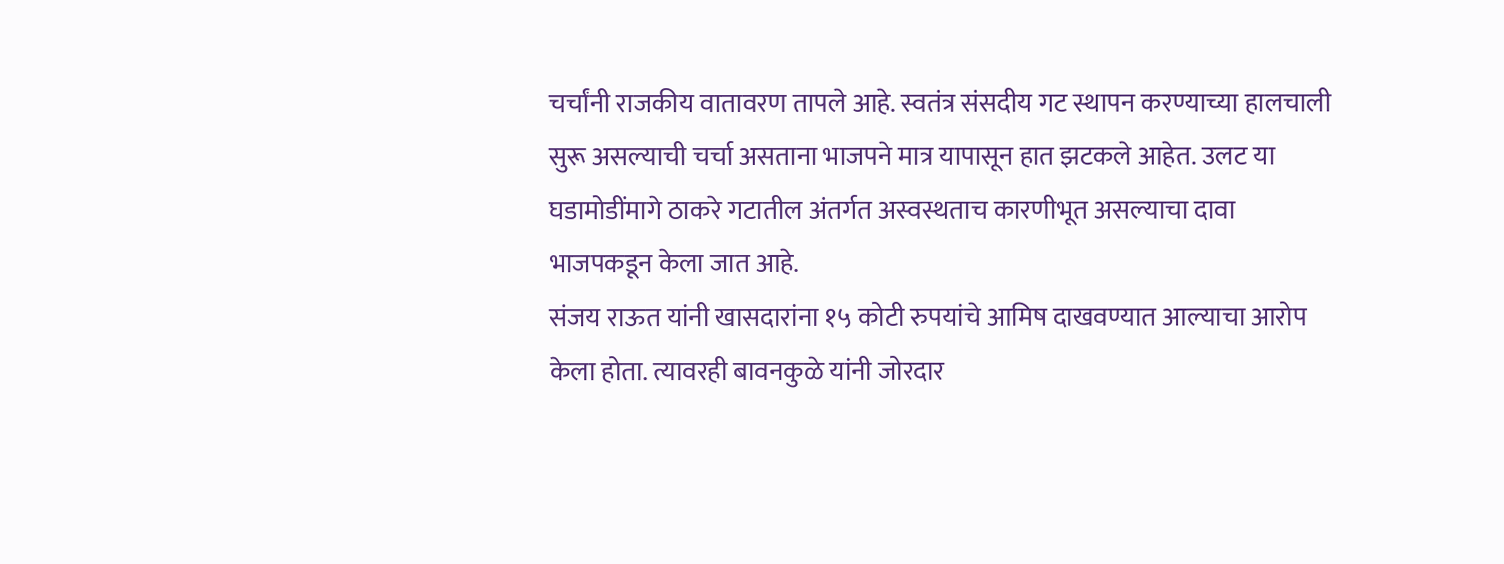चर्चांनी राजकीय वातावरण तापले आहे. स्वतंत्र संसदीय गट स्थापन करण्याच्या हालचाली सुरू असल्याची चर्चा असताना भाजपने मात्र यापासून हात झटकले आहेत. उलट या घडामोडींमागे ठाकरे गटातील अंतर्गत अस्वस्थताच कारणीभूत असल्याचा दावा भाजपकडून केला जात आहे.
संजय राऊत यांनी खासदारांना १५ कोटी रुपयांचे आमिष दाखवण्यात आल्याचा आरोप केला होता. त्यावरही बावनकुळे यांनी जोरदार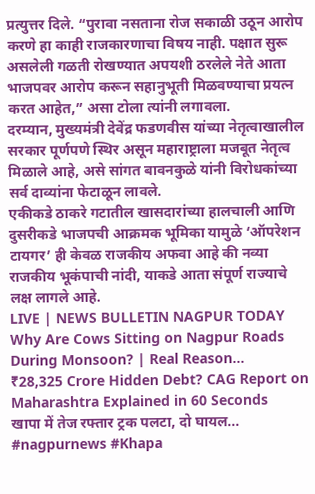प्रत्युत्तर दिले. “पुरावा नसताना रोज सकाळी उठून आरोप करणे हा काही राजकारणाचा विषय नाही. पक्षात सुरू असलेली गळती रोखण्यात अपयशी ठरलेले नेते आता भाजपवर आरोप करून सहानुभूती मिळवण्याचा प्रयत्न करत आहेत,” असा टोला त्यांनी लगावला.
दरम्यान, मुख्यमंत्री देवेंद्र फडणवीस यांच्या नेतृत्वाखालील सरकार पूर्णपणे स्थिर असून महाराष्ट्राला मजबूत नेतृत्व मिळाले आहे, असे सांगत बावनकुळे यांनी विरोधकांच्या सर्व दाव्यांना फेटाळून लावले.
एकीकडे ठाकरे गटातील खासदारांच्या हालचाली आणि दुसरीकडे भाजपची आक्रमक भूमिका यामुळे ‘ऑपरेशन टायगर’ ही केवळ राजकीय अफवा आहे की नव्या राजकीय भूकंपाची नांदी, याकडे आता संपूर्ण राज्याचे लक्ष लागले आहे.
LIVE | NEWS BULLETIN NAGPUR TODAY
Why Are Cows Sitting on Nagpur Roads During Monsoon? | Real Reason...
₹28,325 Crore Hidden Debt? CAG Report on Maharashtra Explained in 60 Seconds
खापा में तेज रफ्तार ट्रक पलटा, दो घायल... #nagpurnews #Khapa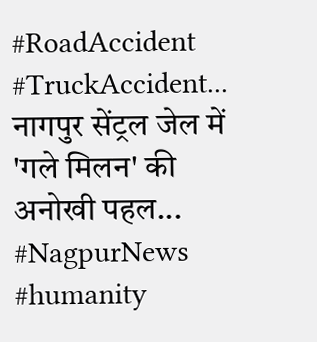#RoadAccident #TruckAccident...
नागपुर सेंट्रल जेल में 'गले मिलन' की अनोखी पहल... #NagpurNews #humanity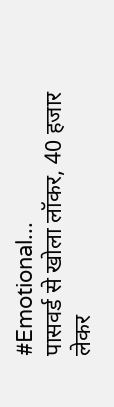#Emotional...
पासवर्ड से खोला लॉकर, 40 हजार लेकर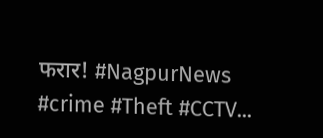फरार! #NagpurNews #crime #Theft #CCTV...